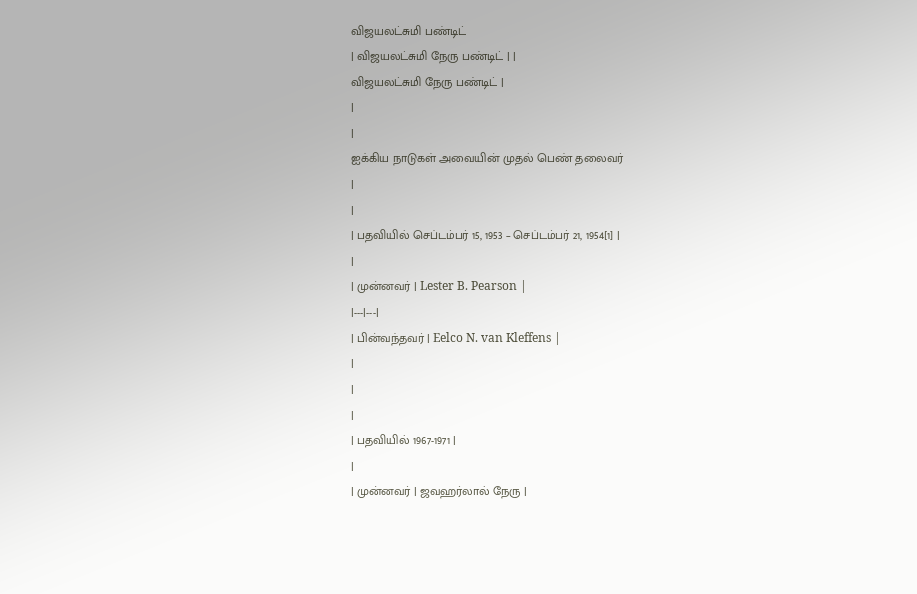விஜயலட்சுமி பண்டிட்
| விஜயலட்சுமி நேரு பண்டிட் | |
விஜயலட்சுமி நேரு பண்டிட் |
|
|
ஐக்கிய நாடுகள் அவையின் முதல் பெண் தலைவர்
|
|
| பதவியில் செப்டம்பர் 15, 1953 – செப்டம்பர் 21, 1954[1] |
|
| முன்னவர் | Lester B. Pearson |
|---|---|
| பின்வந்தவர் | Eelco N. van Kleffens |
|
|
|
| பதவியில் 1967-1971 |
|
| முன்னவர் | ஜவஹர்லால் நேரு |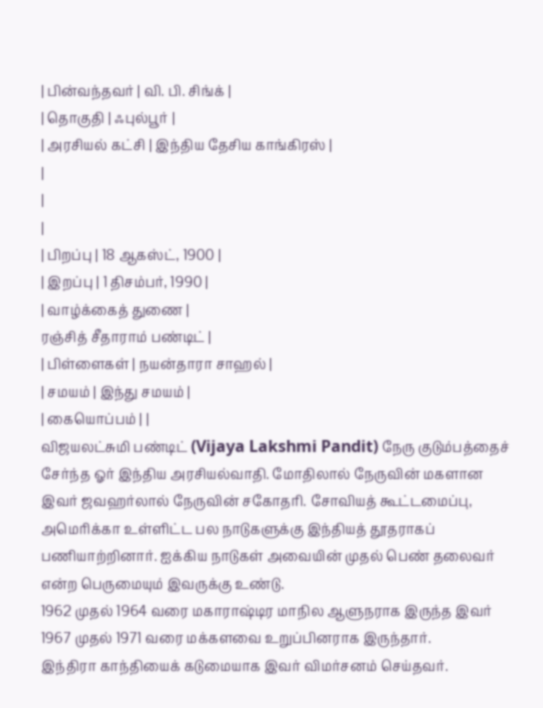| பின்வந்தவர் | வி. பி. சிங்க் |
| தொகுதி | ஃபுல்பூர் |
| அரசியல் கட்சி | இந்திய தேசிய காங்கிரஸ் |
|
|
|
| பிறப்பு | 18 ஆகஸ்ட், 1900 |
| இறப்பு | 1 திசம்பர், 1990 |
| வாழ்க்கைத் துணை |
ரஞ்சித் சீதாராம் பண்டிட் |
| பிள்ளைகள் | நயன்தாரா சாஹல் |
| சமயம் | இந்து சமயம் |
| கையொப்பம் | |
விஜயலட்சுமி பண்டிட் (Vijaya Lakshmi Pandit) நேரு குடும்பத்தைச் சேர்ந்த ஓர் இந்திய அரசியல்வாதி. மோதிலால் நேருவின் மகளான இவர் ஜவஹர்லால் நேருவின் சகோதரி. சோவியத் கூட்டமைப்பு, அமெரிக்கா உள்ளிட்ட பல நாடுகளுக்கு இந்தியத் தூதராகப் பணியாற்றினார். ஐக்கிய நாடுகள் அவையின் முதல் பெண் தலைவர் என்ற பெருமையும் இவருக்கு உண்டு.
1962 முதல் 1964 வரை மகாராஷ்டிர மாநில ஆளுநராக இருந்த இவர் 1967 முதல் 1971 வரை மக்களவை உறுப்பினராக இருந்தார்.
இந்திரா காந்தியைக் கடுமையாக இவர் விமர்சனம் செய்தவர்.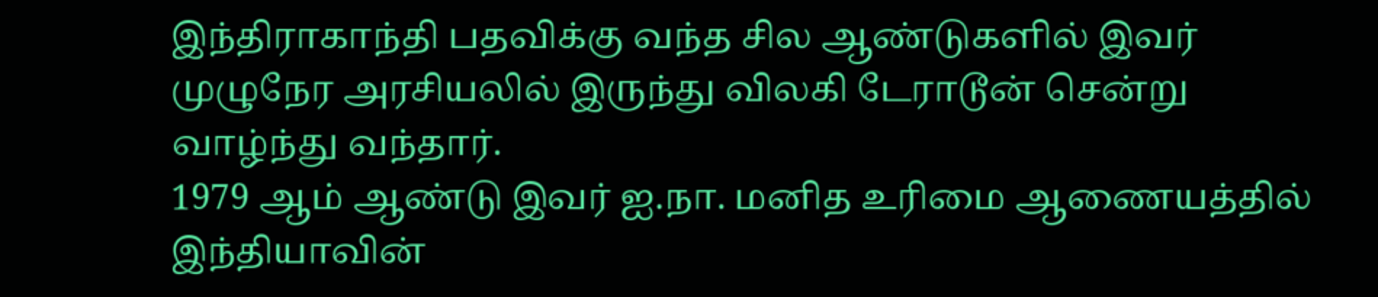இந்திராகாந்தி பதவிக்கு வந்த சில ஆண்டுகளில் இவர் முழுநேர அரசியலில் இருந்து விலகி டேராடூன் சென்று வாழ்ந்து வந்தார்.
1979 ஆம் ஆண்டு இவர் ஐ.நா. மனித உரிமை ஆணையத்தில் இந்தியாவின்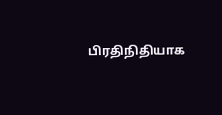பிரதிநிதியாக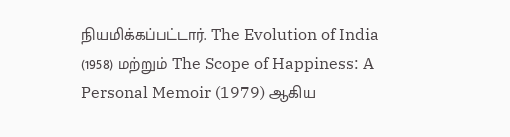நியமிக்கப்பட்டார். The Evolution of India (1958) மற்றும் The Scope of Happiness: A Personal Memoir (1979) ஆகிய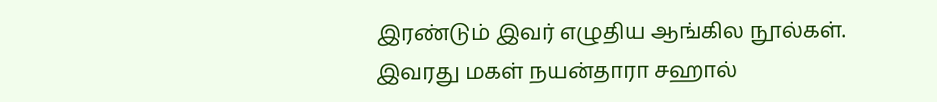இரண்டும் இவர் எழுதிய ஆங்கில நூல்கள்.
இவரது மகள் நயன்தாரா சஹால்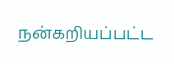நன்கறியப்பட்ட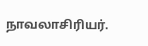நாவலாசிரியர்.